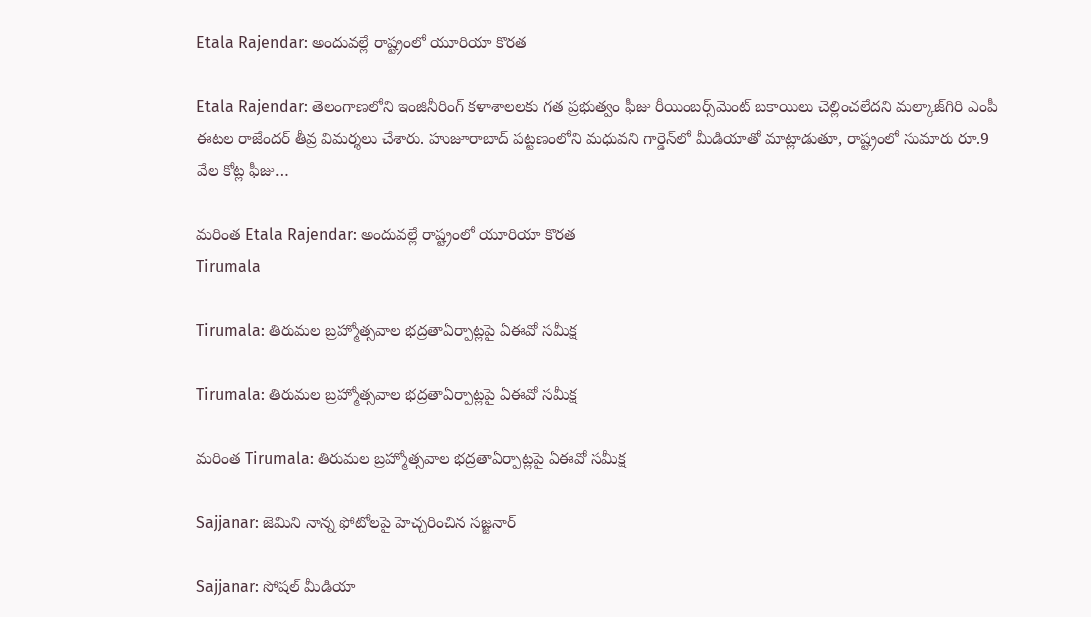Etala Rajendar: అందువల్లే రాష్ట్రంలో యూరియా కొరత

Etala Rajendar: తెలంగాణలోని ఇంజినీరింగ్ కళాశాలలకు గత ప్రభుత్వం ఫీజు రీయింబర్స్‌మెంట్ బకాయిలు చెల్లించలేదని మల్కాజ్‌గిరి ఎంపీ ఈటల రాజేందర్ తీవ్ర విమర్శలు చేశారు. హుజూరాబాద్ పట్టణంలోని మధువని గార్డెన్‌లో మీడియాతో మాట్లాడుతూ, రాష్ట్రంలో సుమారు రూ.9 వేల కోట్ల ఫీజు…

మరింత Etala Rajendar: అందువల్లే రాష్ట్రంలో యూరియా కొరత
Tirumala

Tirumala: తిరుమల బ్రహ్మోత్సవాల భద్రతాఏర్పాట్లపై ఏఈవో సమీక్ష

Tirumala: తిరుమల బ్రహ్మోత్సవాల భద్రతాఏర్పాట్లపై ఏఈవో సమీక్ష

మరింత Tirumala: తిరుమల బ్రహ్మోత్సవాల భద్రతాఏర్పాట్లపై ఏఈవో సమీక్ష

Sajjanar: జెమిని నాన్న ఫోటోలపై హెచ్చరించిన సజ్జనార్

Sajjanar: సోషల్ మీడియా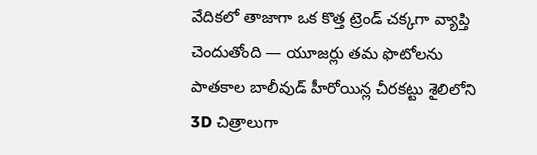వేదికలో తాజాగా ఒక కొత్త ట్రెండ్ చక్కగా వ్యాప్తి చెందుతోంది — యూజర్లు తమ ఫొటోలను పాతకాల బాలీవుడ్ హీరోయిన్ల చీరకట్టు శైలిలోని 3D చిత్రాలుగా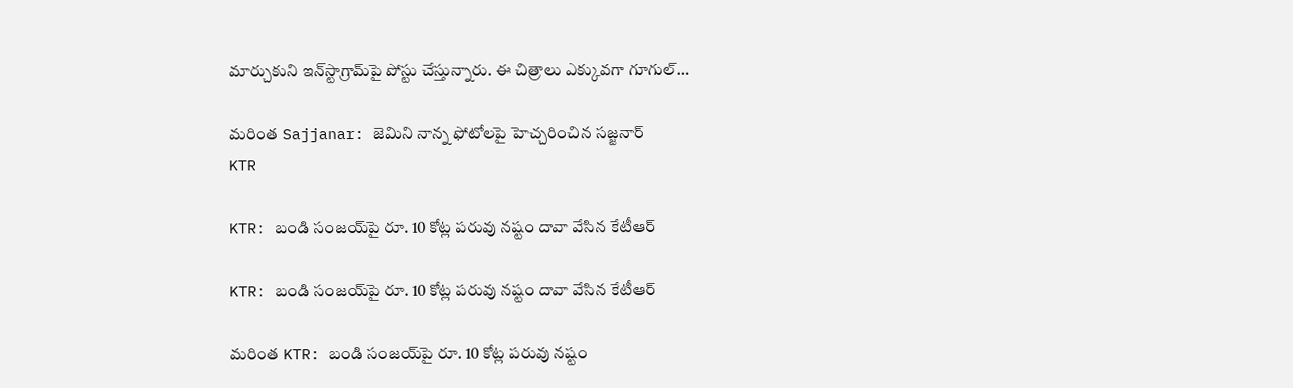మార్చుకుని ఇన్‌స్టాగ్రామ్‌పై పోస్టు చేస్తున్నారు. ఈ చిత్రాలు ఎక్కువగా గూగుల్…

మరింత Sajjanar: జెమిని నాన్న ఫోటోలపై హెచ్చరించిన సజ్జనార్
KTR

KTR: బండి సంజయ్‌పై రూ. 10 కోట్ల పరువు నష్టం దావా వేసిన కేటీఆర్

KTR: బండి సంజయ్‌పై రూ. 10 కోట్ల పరువు నష్టం దావా వేసిన కేటీఆర్

మరింత KTR: బండి సంజయ్‌పై రూ. 10 కోట్ల పరువు నష్టం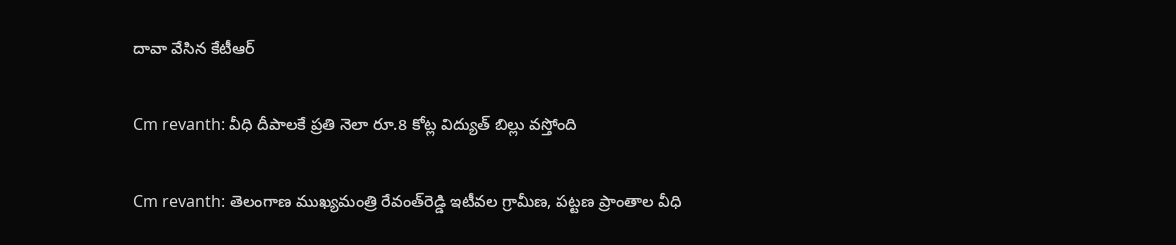దావా వేసిన కేటీఆర్

Cm revanth: వీధి దీపాలకే ప్రతి నెలా రూ.8 కోట్ల విద్యుత్ బిల్లు వస్తోంది

Cm revanth: తెలంగాణ ముఖ్యమంత్రి రేవంత్‌రెడ్డి ఇటీవల గ్రామీణ, పట్టణ ప్రాంతాల వీధి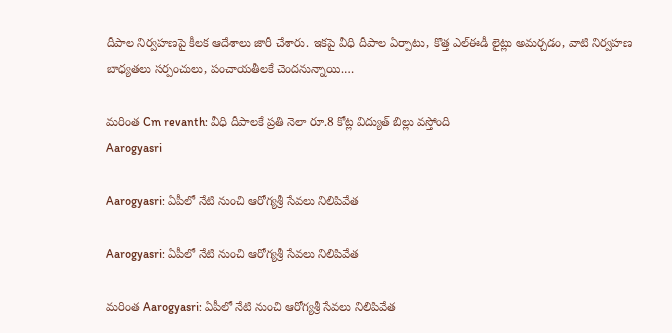దీపాల నిర్వహణపై కీలక ఆదేశాలు జారీ చేశారు. ఇకపై వీధి దీపాల ఏర్పాటు, కొత్త ఎల్ఈడీ లైట్లు అమర్చడం, వాటి నిర్వహణ బాధ్యతలు సర్పంచులు, పంచాయతీలకే చెందనున్నాయి.…

మరింత Cm revanth: వీధి దీపాలకే ప్రతి నెలా రూ.8 కోట్ల విద్యుత్ బిల్లు వస్తోంది
Aarogyasri

Aarogyasri: ఏపీలో నేటి నుంచి ఆరోగ్యశ్రీ సేవలు నిలిపివేత

Aarogyasri: ఏపీలో నేటి నుంచి ఆరోగ్యశ్రీ సేవలు నిలిపివేత

మరింత Aarogyasri: ఏపీలో నేటి నుంచి ఆరోగ్యశ్రీ సేవలు నిలిపివేత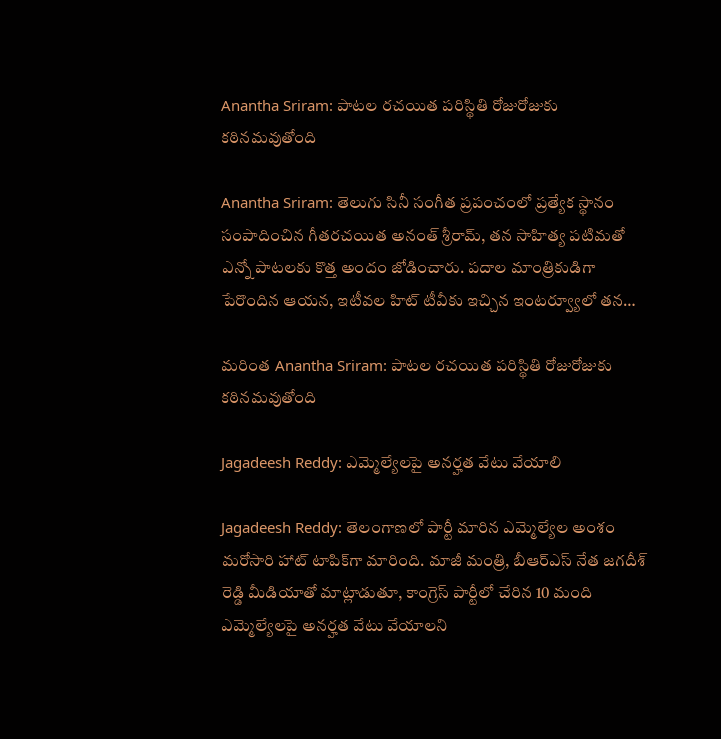Anantha Sriram: పాటల రచయిత పరిస్థితి రోజురోజుకు కఠినమవుతోంది

Anantha Sriram: తెలుగు సినీ సంగీత ప్రపంచంలో ప్రత్యేక స్థానం సంపాదించిన గీతరచయిత అనంత్ శ్రీరామ్, తన సాహిత్య పటిమతో ఎన్నో పాటలకు కొత్త అందం జోడించారు. పదాల మాంత్రికుడిగా పేరొందిన ఆయన, ఇటీవల హిట్ టీవీకు ఇచ్చిన ఇంటర్వ్యూలో తన…

మరింత Anantha Sriram: పాటల రచయిత పరిస్థితి రోజురోజుకు కఠినమవుతోంది

Jagadeesh Reddy: ఎమ్మెల్యేలపై అనర్హత వేటు వేయాలి

Jagadeesh Reddy: తెలంగాణలో పార్టీ మారిన ఎమ్మెల్యేల అంశం మరోసారి హాట్ టాపిక్‌గా మారింది. మాజీ మంత్రి, బీఆర్ఎస్ నేత జగదీశ్ రెడ్డి మీడియాతో మాట్లాడుతూ, కాంగ్రెస్ పార్టీలో చేరిన 10 మంది ఎమ్మెల్యేలపై అనర్హత వేటు వేయాలని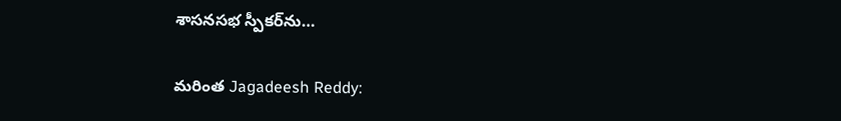శాసనసభ స్పీకర్‌ను…

మరింత Jagadeesh Reddy: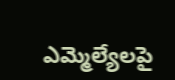ఎమ్మెల్యేలపై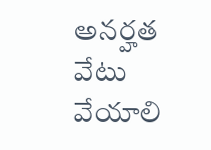అనర్హత వేటు వేయాలి